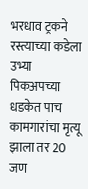भरधाव ट्रकने रस्त्याच्या कडेला उभ्या पिकअपच्या धडकेत पाच कामगारांचा मृत्यू झाला तर 20 जण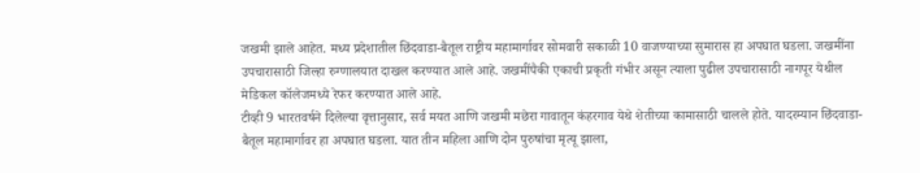जखमी झाले आहेत. मध्य प्रदेशातील छिंदवाडा-बैतूल राष्ट्रीय महामार्गावर सोमवारी सकाळी 10 वाजण्याच्या सुमारास हा अपघात घडला. जखमींना उपचारासाठी जिल्हा रुग्णालयात दाखल करण्यात आले आहे. जखमींपैकी एकाची प्रकृती गंभीर असून त्याला पुढील उपचारासाठी नागपूर येथील मेडिकल कॉलेजमध्ये रेफर करण्यात आले आहे.
टीव्ही 9 भारतवर्षने दिलेल्या वृत्तानुसार, सर्व मयत आणि जखमी मछेरा गावातून कंहरगाव येथे शेतीच्या कामासाठी चालले होते. यादरम्यान छिंदवाडा-बैतूल महामार्गावर हा अपघात घडला. यात तीन महिला आणि दोन पुरुषांचा मृत्यू झाला,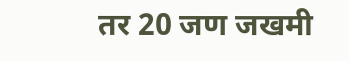तर 20 जण जखमी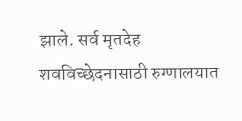झाले. सर्व मृतदेह शवविच्छेदनासाठी रुग्णालयात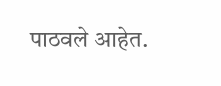पाठवले आहेत.